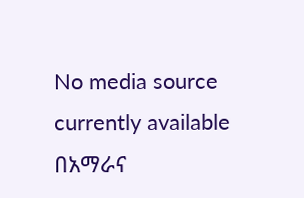No media source currently available
በአማራና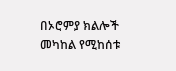በኦሮምያ ክልሎች መካከል የሚከሰቱ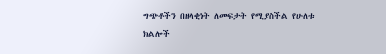ግጭቶችን በዘላቂነት ለመፍታት የሚያስችል የሁለቱ ክልሎች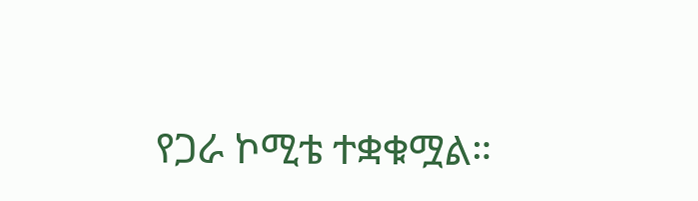የጋራ ኮሚቴ ተቋቁሟል።